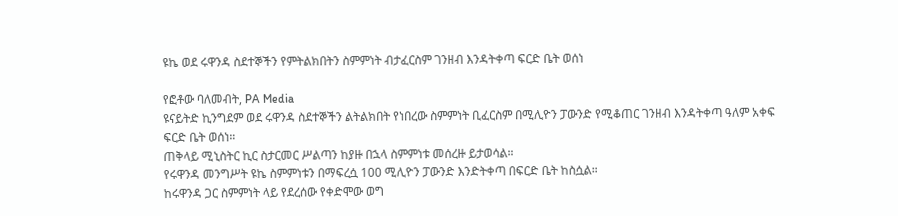ዩኬ ወደ ሩዋንዳ ስደተኞችን የምትልክበትን ስምምነት ብታፈርስም ገንዘብ እንዳትቀጣ ፍርድ ቤት ወሰነ

የፎቶው ባለመብት, PA Media
ዩናይትድ ኪንግደም ወደ ሩዋንዳ ስደተኞችን ልትልክበት የነበረው ስምምነት ቢፈርስም በሚሊዮን ፓውንድ የሚቆጠር ገንዘብ እንዳትቀጣ ዓለም አቀፍ ፍርድ ቤት ወሰነ።
ጠቅላይ ሚኒስትር ኪር ስታርመር ሥልጣን ከያዙ በኋላ ስምምነቱ መሰረዙ ይታወሳል።
የሩዋንዳ መንግሥት ዩኬ ስምምነቱን በማፍረሷ 100 ሚሊዮን ፓውንድ እንድትቀጣ በፍርድ ቤት ከስሷል።
ከሩዋንዳ ጋር ስምምነት ላይ የደረሰው የቀድሞው ወግ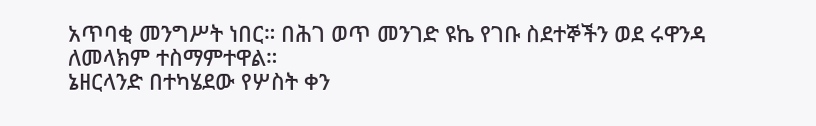አጥባቂ መንግሥት ነበር። በሕገ ወጥ መንገድ ዩኬ የገቡ ስደተኞችን ወደ ሩዋንዳ ለመላክም ተስማምተዋል።
ኔዘርላንድ በተካሄደው የሦስት ቀን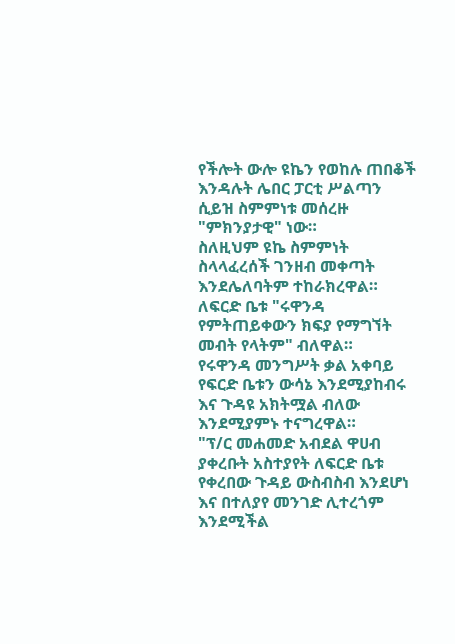የችሎት ውሎ ዩኬን የወከሉ ጠበቆች እንዳሉት ሌበር ፓርቲ ሥልጣን ሲይዝ ስምምነቱ መሰረዙ "ምክንያታዊ" ነው።
ስለዚህም ዩኬ ስምምነት ስላላፈረሰች ገንዘብ መቀጣት እንደሌለባትም ተከራክረዋል።
ለፍርድ ቤቱ "ሩዋንዳ የምትጠይቀውን ክፍያ የማግኘት መብት የላትም" ብለዋል።
የሩዋንዳ መንግሥት ቃል አቀባይ የፍርድ ቤቱን ውሳኔ እንደሚያከብሩ እና ጉዳዩ አክትሟል ብለው እንደሚያምኑ ተናግረዋል።
"ፕ/ር መሐመድ አብደል ዋሀብ ያቀረቡት አስተያየት ለፍርድ ቤቱ የቀረበው ጉዳይ ውስብስብ እንደሆነ እና በተለያየ መንገድ ሊተረጎም እንደሚችል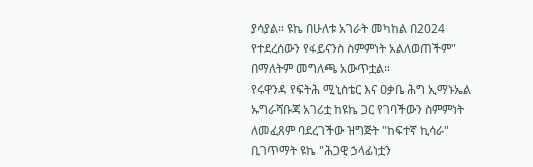ያሳያል። ዩኬ በሁለቱ አገራት መካከል በ2024 የተደረሰውን የፋይናንስ ስምምነት አልለወጠችም" በማለትም መግለጫ አውጥቷል።
የሩዋንዳ የፍትሕ ሚኒስቴር እና ዐቃቤ ሕግ ኢማኑኤል ኡግራሻቡጃ አገሪቷ ከዩኬ ጋር የገባችውን ስምምነት ለመፈጸም ባደረገችው ዝግጅት "ከፍተኛ ኪሳራ" ቢገጥማት ዩኬ "ሕጋዊ ኃላፊነቷን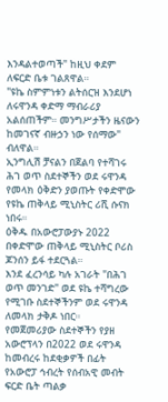እንዳልተወጣች" ከዚህ ቀደም ለፍርድ ቤቱ ገልጸዋል።
"ዩኬ ስምምነቱን ልትሰርዝ እንደሆነ ለሩዋንዳ ቀድማ ማብራሪያ አልሰጠችም። መንግሥታችን ዜናውን ከመገናኛ ብዙኃን ነው የሰማው" ብለዋል።
ኢንግሊሽ ቻናልን በጀልባ የተሻገሩ ሕገ ወጥ ስደተኞችን ወደ ሩዋንዳ የመላክ ዕቅድን ያወጡት የቀድሞው የዩኬ ጠቅላይ ሚኒስትር ሪሺ ሱናክ ነበሩ።
ዕቅዱ በአውሮፓውያኑ 2022 በቀድሞው ጠቅላይ ሚኒስትር ቦሪስ ጆንሰን ይፋ ተደርጓል።
እንደ ፈረንሳይ ካሉ አገራት "በሕገ ወጥ መንገድ" ወደ ዩኬ ተሻግረው የሚገቡ ስደተኞችንም ወደ ሩዋንዳ ለመላክ ታቅዶ ነበር።
የመጀመሪያው ስደተኞችን የያዘ አውሮፕላን በ2022 ወደ ሩዋንዳ ከመብረሩ ከደቂቃዎች በፊት የአውሮፓ ኅብረት የሰብአዊ መብት ፍርድ ቤት ጣልቃ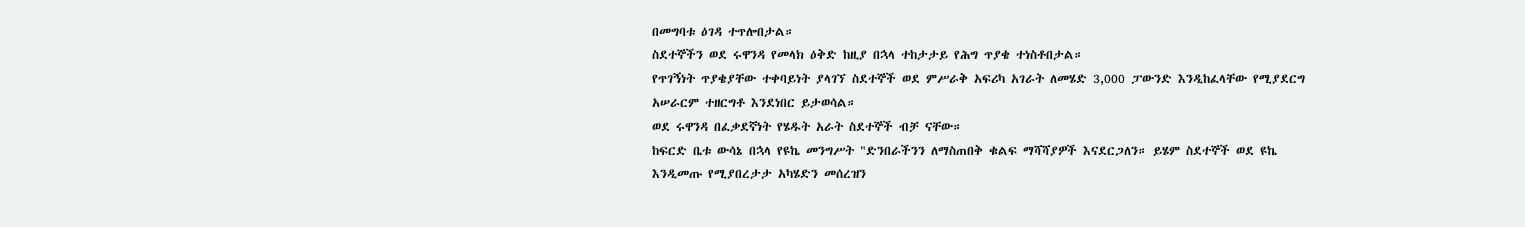በመግባቱ ዕገዳ ተጥሎበታል።
ስደተኞችን ወደ ሩዋንዳ የመላክ ዕቅድ ከዚያ በኋላ ተከታታይ የሕግ ጥያቄ ተነስቶበታል።
የጥገኝነት ጥያቄያቸው ተቀባይነት ያላገኘ ስደተኞች ወደ ምሥራቅ አፍሪካ አገራት ለመሄድ 3,000 ፓውንድ እንዲከፈላቸው የሚያደርግ አሠራርም ተዘርግቶ እንደነበር ይታወሳል።
ወደ ሩዋንዳ በፈቃደኛነት የሄዱት አራት ስደተኞች ብቻ ናቸው።
ከፍርድ ቤቱ ውሳኔ በኋላ የዩኬ መንግሥት "ድንበራችንን ለማስጠበቅ ቁልፍ ማሻሻያዎች እናደርጋለን። ይሄም ስደተኞች ወደ ዩኬ እንዲመጡ የሚያበረታታ አካሄድን መሰረዝን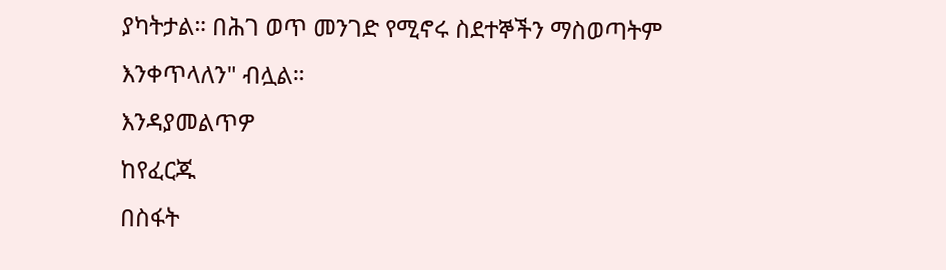ያካትታል። በሕገ ወጥ መንገድ የሚኖሩ ስደተኞችን ማስወጣትም እንቀጥላለን" ብሏል።
እንዳያመልጥዎ
ከየፈርጁ
በስፋት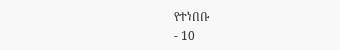የተነበቡ
- 10